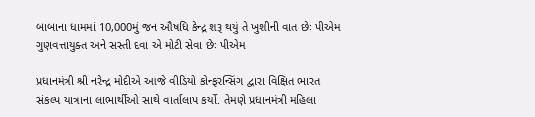બાબાના ધામમાં 10,000મું જન ઔષધિ કેન્દ્ર શરૂ થયું તે ખુશીની વાત છેઃ પીએમ
ગુણવત્તાયુક્ત અને સસ્તી દવા એ મોટી સેવા છેઃ પીએમ

પ્રધાનમંત્રી શ્રી નરેન્દ્ર મોદીએ આજે વીડિયો કોન્ફરન્સિંગ દ્વારા વિક્ષિત ભારત સંકલ્પ યાત્રાના લાભાર્થીઓ સાથે વાર્તાલાપ કર્યો. તેમણે પ્રધાનમંત્રી મહિલા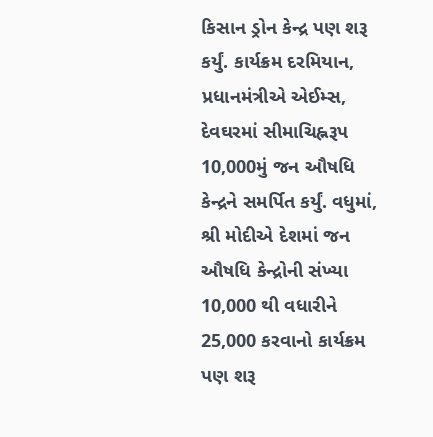કિસાન ડ્રોન કેન્દ્ર પણ શરૂ કર્યું. કાર્યક્રમ દરમિયાન, પ્રધાનમંત્રીએ એઈમ્સ, દેવઘરમાં સીમાચિહ્નરૂપ 10,000મું જન ઔષધિ કેન્દ્રને સમર્પિત કર્યું. વધુમાં, શ્રી મોદીએ દેશમાં જન ઔષધિ કેન્દ્રોની સંખ્યા 10,000 થી વધારીને 25,000 કરવાનો કાર્યક્રમ પણ શરૂ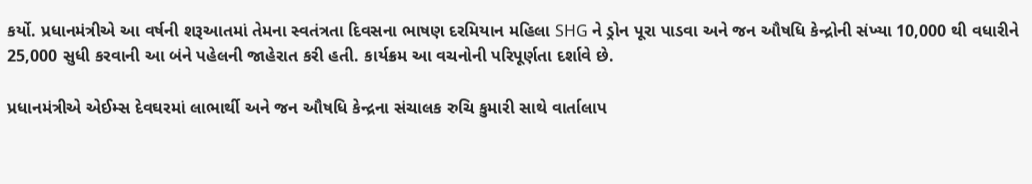કર્યો. પ્રધાનમંત્રીએ આ વર્ષની શરૂઆતમાં તેમના સ્વતંત્રતા દિવસના ભાષણ દરમિયાન મહિલા SHG ને ડ્રોન પૂરા પાડવા અને જન ઔષધિ કેન્દ્રોની સંખ્યા 10,000 થી વધારીને 25,000 સુધી કરવાની આ બંને પહેલની જાહેરાત કરી હતી. કાર્યક્રમ આ વચનોની પરિપૂર્ણતા દર્શાવે છે.

પ્રધાનમંત્રીએ એઈમ્સ દેવઘરમાં લાભાર્થી અને જન ઔષધિ કેન્દ્રના સંચાલક રુચિ કુમારી સાથે વાર્તાલાપ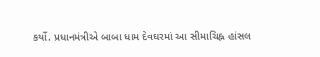કર્યો. પ્રધાનમંત્રીએ બાબા ધામ દેવઘરમાં આ સીમાચિહ્ન હાંસલ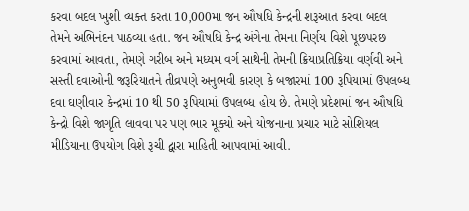કરવા બદલ ખુશી વ્યક્ત કરતા 10,000મા જન ઔષધિ કેન્દ્રની શરૂઆત કરવા બદલ તેમને અભિનંદન પાઠવ્યા હતા. જન ઔષધિ કેન્દ્ર અંગેના તેમના નિર્ણય વિશે પૂછપરછ કરવામાં આવતા, તેમણે ગરીબ અને મધ્યમ વર્ગ સાથેની તેમની ક્રિયાપ્રતિક્રિયા વર્ણવી અને સસ્તી દવાઓની જરૂરિયાતને તીવ્રપણે અનુભવી કારણ કે બજારમાં 100 રૂપિયામાં ઉપલબ્ધ દવા ઘણીવાર કેન્દ્રમાં 10 થી 50 રૂપિયામાં ઉપલબ્ધ હોય છે. તેમણે પ્રદેશમાં જન ઔષધિ કેન્દ્રો વિશે જાગૃતિ લાવવા પર પણ ભાર મૂક્યો અને યોજનાના પ્રચાર માટે સોશિયલ મીડિયાના ઉપયોગ વિશે રૂચી દ્વારા માહિતી આપવામાં આવી.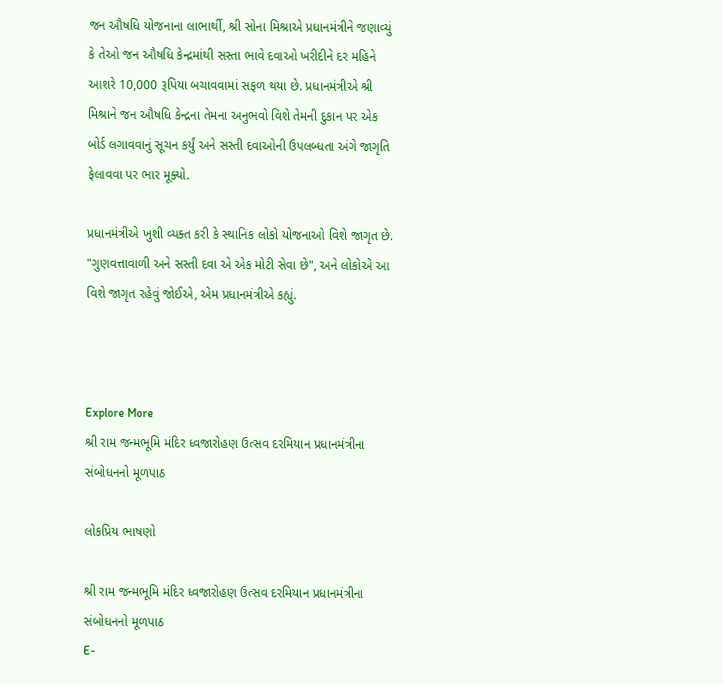જન ઔષધિ યોજનાના લાભાર્થી, શ્રી સોના મિશ્રાએ પ્રધાનમંત્રીને જણાવ્યું કે તેઓ જન ઔષધિ કેન્દ્રમાંથી સસ્તા ભાવે દવાઓ ખરીદીને દર મહિને આશરે 10,000 રૂપિયા બચાવવામાં સફળ થયા છે. પ્રધાનમંત્રીએ શ્રી મિશ્રાને જન ઔષધિ કેન્દ્રના તેમના અનુભવો વિશે તેમની દુકાન પર એક બોર્ડ લગાવવાનું સૂચન કર્યું અને સસ્તી દવાઓની ઉપલબ્ધતા અંગે જાગૃતિ ફેલાવવા પર ભાર મૂક્યો.

પ્રધાનમંત્રીએ ખુશી વ્યક્ત કરી કે સ્થાનિક લોકો યોજનાઓ વિશે જાગૃત છે. "ગુણવત્તાવાળી અને સસ્તી દવા એ એક મોટી સેવા છે", અને લોકોએ આ વિશે જાગૃત રહેવું જોઈએ, એમ પ્રધાનમંત્રીએ કહ્યું.



Explore More
શ્રી રામ જન્મભૂમિ મંદિર ધ્વજારોહણ ઉત્સવ દરમિયાન પ્રધાનમંત્રીના સંબોધનનો મૂળપાઠ

લોકપ્રિય ભાષણો

શ્રી રામ જન્મભૂમિ મંદિર ધ્વજારોહણ ઉત્સવ દરમિયાન પ્રધાનમંત્રીના સંબોધનનો મૂળપાઠ
E-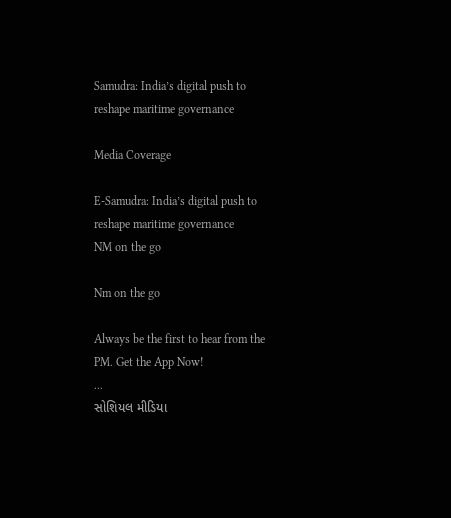Samudra: India’s digital push to reshape maritime governance

Media Coverage

E-Samudra: India’s digital push to reshape maritime governance
NM on the go

Nm on the go

Always be the first to hear from the PM. Get the App Now!
...
સોશિયલ મીડિયા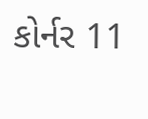કોર્નર 11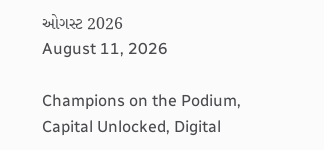ઓગસ્ટ 2026
August 11, 2026

Champions on the Podium, Capital Unlocked, Digital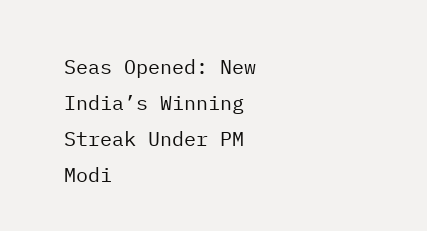Seas Opened: New India’s Winning Streak Under PM Modi